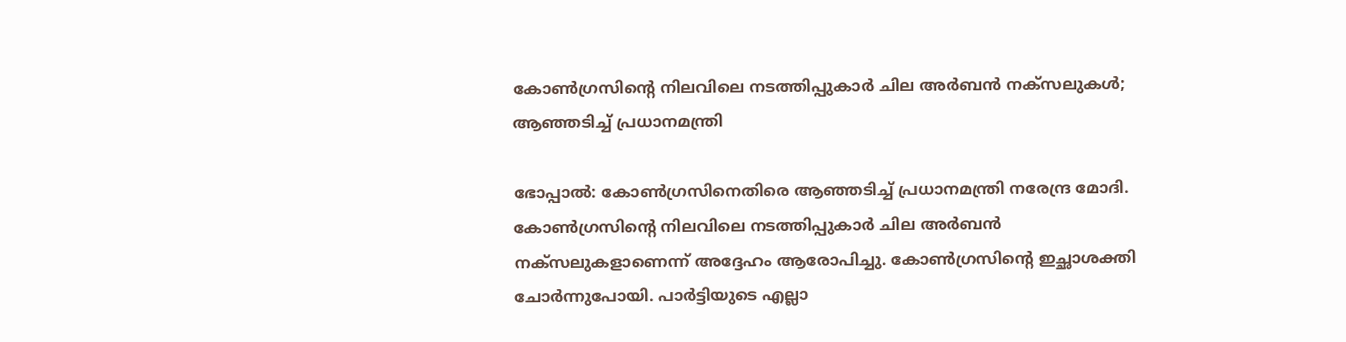കോൺഗ്രസിന്റെ നിലവിലെ നടത്തിപ്പുകാർ ചില അർബൻ നക്സലുകൾ; ആഞ്ഞടിച്ച് പ്രധാനമന്ത്രി

ഭോപ്പാൽ: കോൺഗ്രസിനെതിരെ ആഞ്ഞടിച്ച് പ്രധാനമന്ത്രി നരേന്ദ്ര മോദി. കോൺഗ്രസിന്റെ നിലവിലെ നടത്തിപ്പുകാർ ചില അർബൻ നക്സലുകളാണെന്ന് അദ്ദേഹം ആരോപിച്ചു. കോൺഗ്രസിന്റെ ഇച്ഛാശക്തി ചോർന്നുപോയി. പാർട്ടിയുടെ എല്ലാ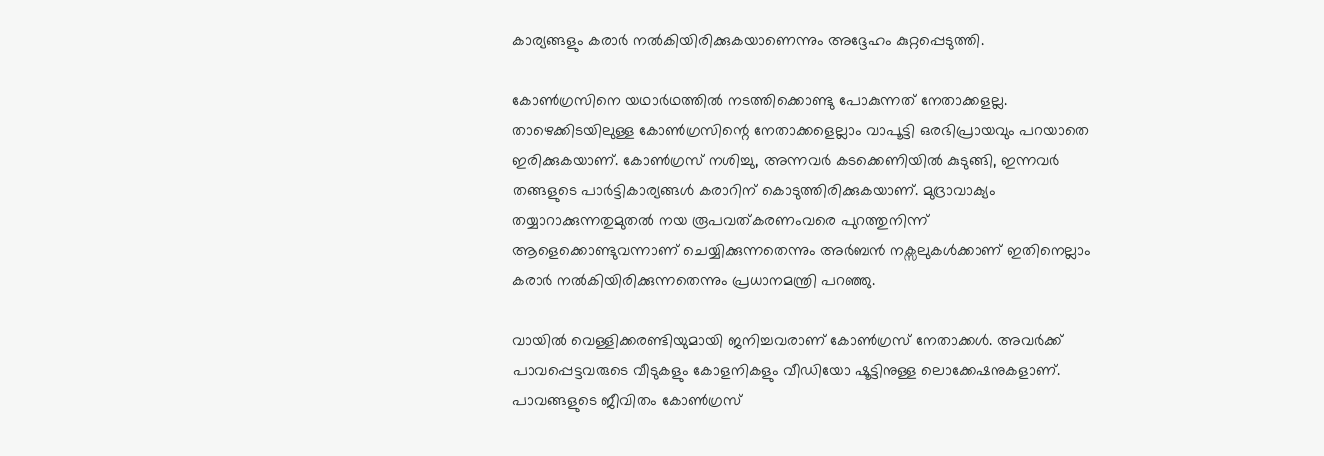കാര്യങ്ങളും കരാർ നൽകിയിരിക്കുകയാണെന്നും അദ്ദേഹം കുറ്റപ്പെടുത്തി.

കോൺഗ്രസിനെ യഥാർഥത്തിൽ നടത്തിക്കൊണ്ടു പോകുന്നത് നേതാക്കളല്ല. താഴെക്കിടയിലുള്ള കോൺഗ്രസിന്റെ നേതാക്കളെല്ലാം വാപൂട്ടി ഒരഭിപ്രായവും പറയാതെ ഇരിക്കുകയാണ്. കോൺഗ്രസ് നശിച്ചു, അന്നവർ കടക്കെണിയിൽ കുടുങ്ങി, ഇന്നവർ തങ്ങളുടെ പാർട്ടികാര്യങ്ങൾ കരാറിന് കൊടുത്തിരിക്കുകയാണ്. മുദ്രാവാക്യം തയ്യാറാക്കുന്നതുമുതൽ നയ രൂപവത്കരണംവരെ പുറത്തുനിന്ന് ആളെക്കൊണ്ടുവന്നാണ് ചെയ്യിക്കുന്നതെന്നും അർബൻ നക്സലുകൾക്കാണ് ഇതിനെല്ലാം കരാർ നൽകിയിരിക്കുന്നതെന്നും പ്രധാനമന്ത്രി പറഞ്ഞു.

വായിൽ വെള്ളിക്കരണ്ടിയുമായി ജനിച്ചവരാണ് കോൺഗ്രസ് നേതാക്കൾ. അവർക്ക് പാവപ്പെട്ടവരുടെ വീടുകളും കോളനികളും വീഡിയോ ഷൂട്ടിനുള്ള ലൊക്കേഷനുകളാണ്. പാവങ്ങളുടെ ജീവിതം കോൺഗ്രസ്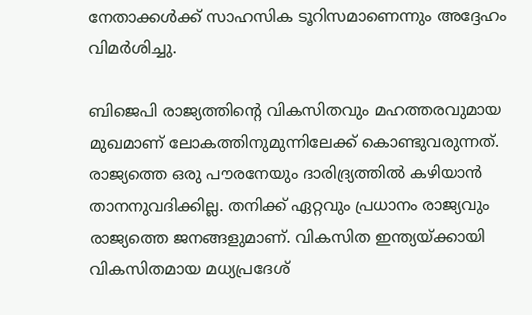നേതാക്കൾക്ക് സാഹസിക ടൂറിസമാണെന്നും അദ്ദേഹം വിമർശിച്ചു.

ബിജെപി രാജ്യത്തിന്റെ വികസിതവും മഹത്തരവുമായ മുഖമാണ് ലോകത്തിനുമുന്നിലേക്ക് കൊണ്ടുവരുന്നത്. രാജ്യത്തെ ഒരു പൗരനേയും ദാരിദ്ര്യത്തിൽ കഴിയാൻ താനനുവദിക്കില്ല. തനിക്ക് ഏറ്റവും പ്രധാനം രാജ്യവും രാജ്യത്തെ ജനങ്ങളുമാണ്. വികസിത ഇന്ത്യയ്ക്കായി വികസിതമായ മധ്യപ്രദേശ്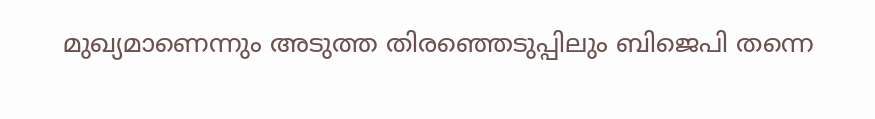മുഖ്യമാണെന്നും അടുത്ത തിരഞ്ഞെടുപ്പിലും ബിജെപി തന്നെ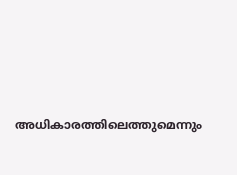അധികാരത്തിലെത്തുമെന്നും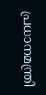പ്രധാനമന്ത്രി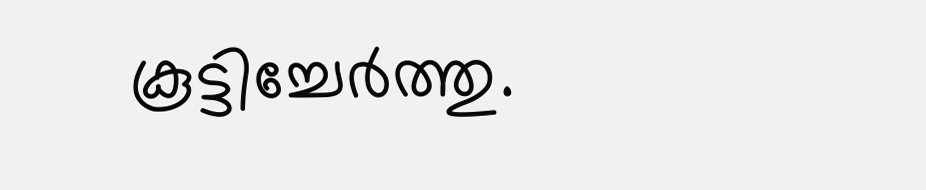കൂട്ടിച്ചേർത്തു.